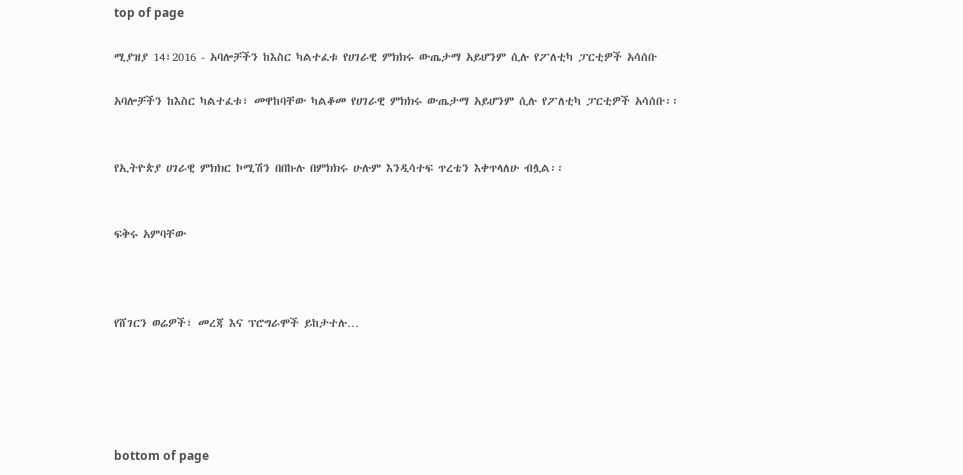top of page

ሚያዝያ 14፣2016 - አባሎቻችን ከእስር ካልተፈቱ የሀገራዊ ምክክሩ ውጤታማ አይሆንም ሲሉ የፖለቲካ ፓርቲዎች አሳሰቡ

አባሎቻችን ከእስር ካልተፈቱ፣ መዋከባቸው ካልቆመ የሀገራዊ ምክክሩ ውጤታማ አይሆንም ሲሉ የፖለቲካ ፓርቲዎች አሳሰቡ፡፡


የኢትዮጵያ ሀገራዊ ምክክር ኮሚሽን በበኩሉ በምክክሩ ሁሉም እንዲሳተፍ ጥረቴን እቀጥላለሁ ብሏል፡፡


ፍቅሩ አምባቸው



የሸገርን ወሬዎች፣ መረጃ እና ፕሮግራሞች ይከታተሉ…





bottom of page